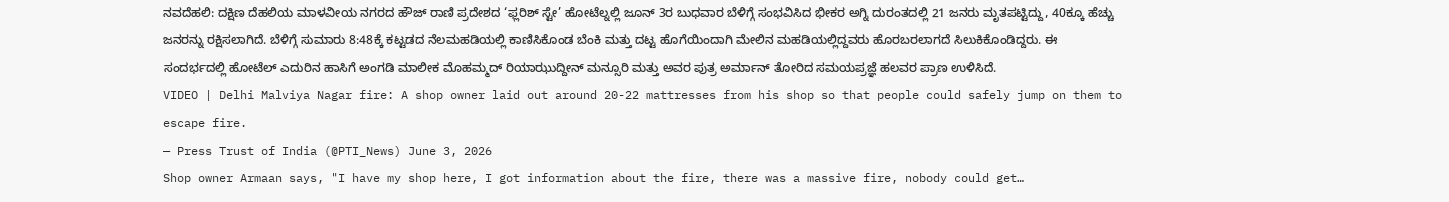ನವದೆಹಲಿ: ದಕ್ಷಿಣ ದೆಹಲಿಯ ಮಾಳವೀಯ ನಗರದ ಹೌಜ್ ರಾಣಿ ಪ್ರದೇಶದ ‘ಫ್ಲರಿಶ್ ಸ್ಟೇ’ ಹೋಟೆಲ್ನಲ್ಲಿ ಜೂನ್ 3ರ ಬುಧವಾರ ಬೆಳಿಗ್ಗೆ ಸಂಭವಿಸಿದ ಭೀಕರ ಅಗ್ನಿ ದುರಂತದಲ್ಲಿ 21 ಜನರು ಮೃತಪಟ್ಟಿದ್ದು, 40ಕ್ಕೂ ಹೆಚ್ಚು ಜನರನ್ನು ರಕ್ಷಿಸಲಾಗಿದೆ. ಬೆಳಿಗ್ಗೆ ಸುಮಾರು 8:48ಕ್ಕೆ ಕಟ್ಟಡದ ನೆಲಮಹಡಿಯಲ್ಲಿ ಕಾಣಿಸಿಕೊಂಡ ಬೆಂಕಿ ಮತ್ತು ದಟ್ಟ ಹೊಗೆಯಿಂದಾಗಿ ಮೇಲಿನ ಮಹಡಿಯಲ್ಲಿದ್ದವರು ಹೊರಬರಲಾಗದೆ ಸಿಲುಕಿಕೊಂಡಿದ್ದರು. ಈ ಸಂದರ್ಭದಲ್ಲಿ ಹೋಟೆಲ್ ಎದುರಿನ ಹಾಸಿಗೆ ಅಂಗಡಿ ಮಾಲೀಕ ಮೊಹಮ್ಮದ್ ರಿಯಾಝುದ್ದೀನ್ ಮನ್ಸೂರಿ ಮತ್ತು ಅವರ ಪುತ್ರ ಅರ್ಮಾನ್ ತೋರಿದ ಸಮಯಪ್ರಜ್ಞೆ ಹಲವರ ಪ್ರಾಣ ಉಳಿಸಿದೆ.
VIDEO | Delhi Malviya Nagar fire: A shop owner laid out around 20-22 mattresses from his shop so that people could safely jump on them to escape fire.
— Press Trust of India (@PTI_News) June 3, 2026
Shop owner Armaan says, "I have my shop here, I got information about the fire, there was a massive fire, nobody could get…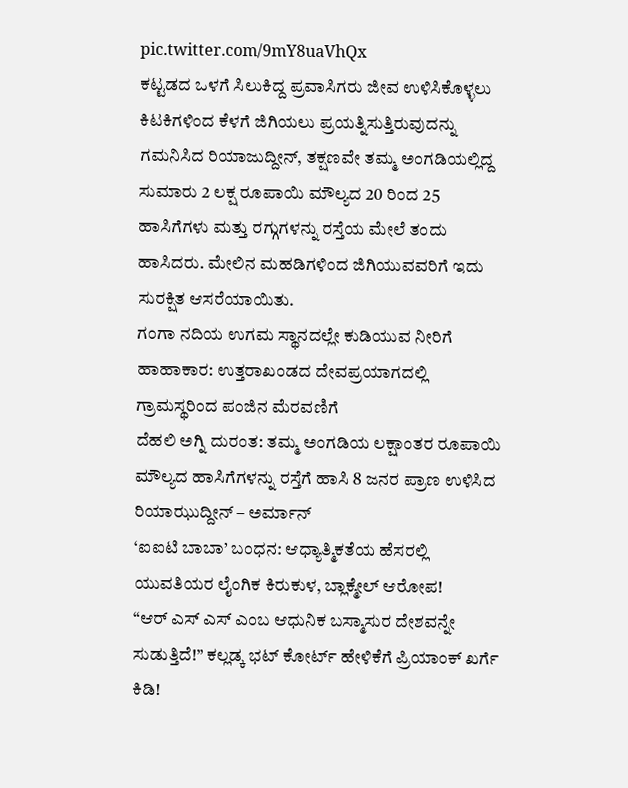pic.twitter.com/9mY8uaVhQx
ಕಟ್ಟಡದ ಒಳಗೆ ಸಿಲುಕಿದ್ದ ಪ್ರವಾಸಿಗರು ಜೀವ ಉಳಿಸಿಕೊಳ್ಳಲು ಕಿಟಕಿಗಳಿಂದ ಕೆಳಗೆ ಜಿಗಿಯಲು ಪ್ರಯತ್ನಿಸುತ್ತಿರುವುದನ್ನು ಗಮನಿಸಿದ ರಿಯಾಜುದ್ದೀನ್, ತಕ್ಷಣವೇ ತಮ್ಮ ಅಂಗಡಿಯಲ್ಲಿದ್ದ ಸುಮಾರು 2 ಲಕ್ಷ ರೂಪಾಯಿ ಮೌಲ್ಯದ 20 ರಿಂದ 25 ಹಾಸಿಗೆಗಳು ಮತ್ತು ರಗ್ಗುಗಳನ್ನು ರಸ್ತೆಯ ಮೇಲೆ ತಂದು ಹಾಸಿದರು. ಮೇಲಿನ ಮಹಡಿಗಳಿಂದ ಜಿಗಿಯುವವರಿಗೆ ಇದು ಸುರಕ್ಷಿತ ಆಸರೆಯಾಯಿತು.
ಗಂಗಾ ನದಿಯ ಉಗಮ ಸ್ಥಾನದಲ್ಲೇ ಕುಡಿಯುವ ನೀರಿಗೆ ಹಾಹಾಕಾರ: ಉತ್ತರಾಖಂಡದ ದೇವಪ್ರಯಾಗದಲ್ಲಿ ಗ್ರಾಮಸ್ಥರಿಂದ ಪಂಜಿನ ಮೆರವಣಿಗೆ
ದೆಹಲಿ ಅಗ್ನಿ ದುರಂತ: ತಮ್ಮ ಅಂಗಡಿಯ ಲಕ್ಷಾಂತರ ರೂಪಾಯಿ ಮೌಲ್ಯದ ಹಾಸಿಗೆಗಳನ್ನು ರಸ್ತೆಗೆ ಹಾಸಿ 8 ಜನರ ಪ್ರಾಣ ಉಳಿಸಿದ ರಿಯಾಝುದ್ದೀನ್ – ಅರ್ಮಾನ್
‘ಐಐಟಿ ಬಾಬಾ’ ಬಂಧನ: ಆಧ್ಯಾತ್ಮಿಕತೆಯ ಹೆಸರಲ್ಲಿ ಯುವತಿಯರ ಲೈಂಗಿಕ ಕಿರುಕುಳ, ಬ್ಲಾಕ್ಮೇಲ್ ಆರೋಪ!
“ಆರ್ ಎಸ್ ಎಸ್ ಎಂಬ ಆಧುನಿಕ ಬಸ್ಮಾಸುರ ದೇಶವನ್ನೇ ಸುಡುತ್ತಿದೆ!” ಕಲ್ಲಡ್ಕ ಭಟ್ ಕೋರ್ಟ್ ಹೇಳಿಕೆಗೆ ಪ್ರಿಯಾಂಕ್ ಖರ್ಗೆ ಕಿಡಿ!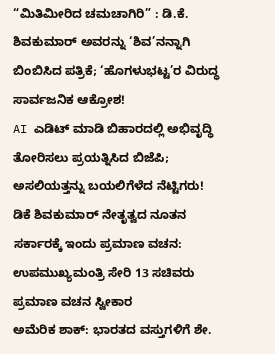“ಮಿತಿಮೀರಿದ ಚಮಚಾಗಿರಿ” : ಡಿ.ಕೆ. ಶಿವಕುಮಾರ್ ಅವರನ್ನು ‘ಶಿವ’ನನ್ನಾಗಿ ಬಿಂಬಿಸಿದ ಪತ್ರಿಕೆ; ‘ಹೊಗಳುಭಟ್ಟ’ರ ವಿರುದ್ಧ ಸಾರ್ವಜನಿಕ ಆಕ್ರೋಶ!
AI ಎಡಿಟ್ ಮಾಡಿ ಬಿಹಾರದಲ್ಲಿ ಅಭಿವೃದ್ಧಿ ತೋರಿಸಲು ಪ್ರಯತ್ನಿಸಿದ ಬಿಜೆಪಿ; ಅಸಲಿಯತ್ತನ್ನು ಬಯಲಿಗೆಳೆದ ನೆಟ್ಟಿಗರು!
ಡಿಕೆ ಶಿವಕುಮಾರ್ ನೇತೃತ್ವದ ನೂತನ ಸರ್ಕಾರಕ್ಕೆ ಇಂದು ಪ್ರಮಾಣ ವಚನ: ಉಪಮುಖ್ಯಮಂತ್ರಿ ಸೇರಿ 13 ಸಚಿವರು ಪ್ರಮಾಣ ವಚನ ಸ್ವೀಕಾರ
ಅಮೆರಿಕ ಶಾಕ್: ಭಾರತದ ವಸ್ತುಗಳಿಗೆ ಶೇ.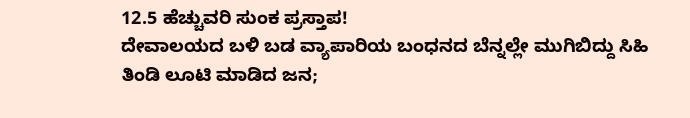12.5 ಹೆಚ್ಚುವರಿ ಸುಂಕ ಪ್ರಸ್ತಾಪ!
ದೇವಾಲಯದ ಬಳಿ ಬಡ ವ್ಯಾಪಾರಿಯ ಬಂಧನದ ಬೆನ್ನಲ್ಲೇ ಮುಗಿಬಿದ್ದು ಸಿಹಿ ತಿಂಡಿ ಲೂಟಿ ಮಾಡಿದ ಜನ;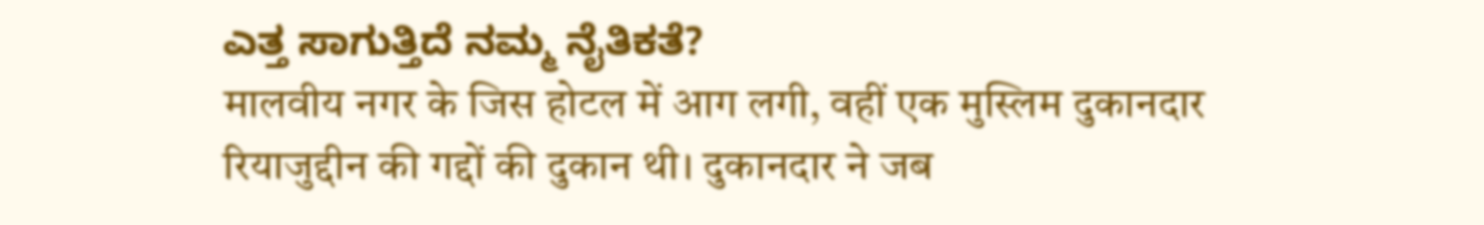ಎತ್ತ ಸಾಗುತ್ತಿದೆ ನಮ್ಮ ನೈತಿಕತೆ?
मालवीय नगर के जिस होटल में आग लगी, वहीं एक मुस्लिम दुकानदार रियाजुद्दीन की गद्दों की दुकान थी। दुकानदार ने जब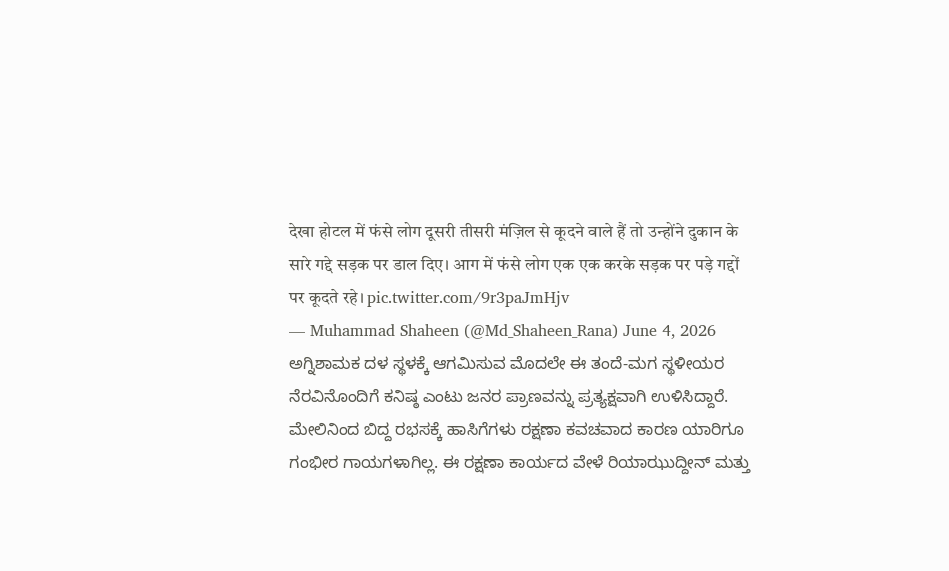देखा होटल में फंसे लोग दूसरी तीसरी मंज़िल से कूदने वाले हैं तो उन्होंने दुकान के सारे गद्दे सड़क पर डाल दिए। आग में फंसे लोग एक एक करके सड़क पर पड़े गद्दों पर कूदते रहे। pic.twitter.com/9r3paJmHjv
— Muhammad Shaheen (@Md_Shaheen_Rana) June 4, 2026
ಅಗ್ನಿಶಾಮಕ ದಳ ಸ್ಥಳಕ್ಕೆ ಆಗಮಿಸುವ ಮೊದಲೇ ಈ ತಂದೆ-ಮಗ ಸ್ಥಳೀಯರ ನೆರವಿನೊಂದಿಗೆ ಕನಿಷ್ಠ ಎಂಟು ಜನರ ಪ್ರಾಣವನ್ನು ಪ್ರತ್ಯಕ್ಷವಾಗಿ ಉಳಿಸಿದ್ದಾರೆ. ಮೇಲಿನಿಂದ ಬಿದ್ದ ರಭಸಕ್ಕೆ ಹಾಸಿಗೆಗಳು ರಕ್ಷಣಾ ಕವಚವಾದ ಕಾರಣ ಯಾರಿಗೂ ಗಂಭೀರ ಗಾಯಗಳಾಗಿಲ್ಲ. ಈ ರಕ್ಷಣಾ ಕಾರ್ಯದ ವೇಳೆ ರಿಯಾಝುದ್ದೀನ್ ಮತ್ತು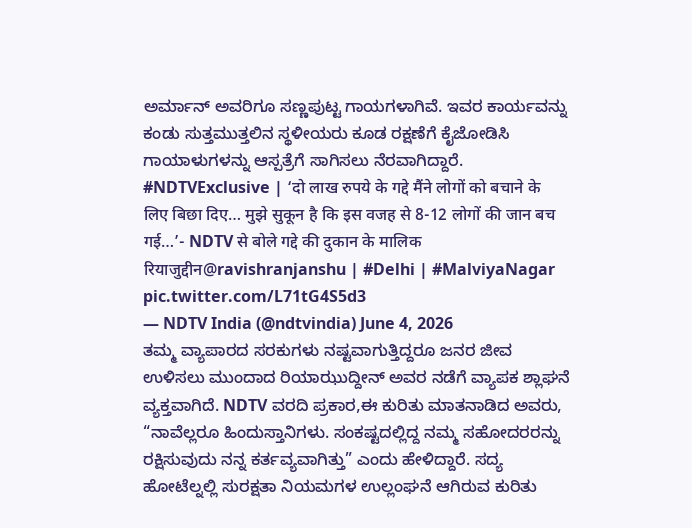ಅರ್ಮಾನ್ ಅವರಿಗೂ ಸಣ್ಣಪುಟ್ಟ ಗಾಯಗಳಾಗಿವೆ. ಇವರ ಕಾರ್ಯವನ್ನು ಕಂಡು ಸುತ್ತಮುತ್ತಲಿನ ಸ್ಥಳೀಯರು ಕೂಡ ರಕ್ಷಣೆಗೆ ಕೈಜೋಡಿಸಿ ಗಾಯಾಳುಗಳನ್ನು ಆಸ್ಪತ್ರೆಗೆ ಸಾಗಿಸಲು ನೆರವಾಗಿದ್ದಾರೆ.
#NDTVExclusive | ‘दो लाख रुपये के गद्दे मैंने लोगों को बचाने के लिए बिछा दिए… मुझे सुकून है कि इस वजह से 8-12 लोगों की जान बच गई…’- NDTV से बोले गद्दे की दुकान के मालिक रियाजुद्दीन@ravishranjanshu | #Delhi | #MalviyaNagar pic.twitter.com/L71tG4S5d3
— NDTV India (@ndtvindia) June 4, 2026
ತಮ್ಮ ವ್ಯಾಪಾರದ ಸರಕುಗಳು ನಷ್ಟವಾಗುತ್ತಿದ್ದರೂ ಜನರ ಜೀವ ಉಳಿಸಲು ಮುಂದಾದ ರಿಯಾಝುದ್ದೀನ್ ಅವರ ನಡೆಗೆ ವ್ಯಾಪಕ ಶ್ಲಾಘನೆ ವ್ಯಕ್ತವಾಗಿದೆ. NDTV ವರದಿ ಪ್ರಕಾರ,ಈ ಕುರಿತು ಮಾತನಾಡಿದ ಅವರು, “ನಾವೆಲ್ಲರೂ ಹಿಂದುಸ್ತಾನಿಗಳು. ಸಂಕಷ್ಟದಲ್ಲಿದ್ದ ನಮ್ಮ ಸಹೋದರರನ್ನು ರಕ್ಷಿಸುವುದು ನನ್ನ ಕರ್ತವ್ಯವಾಗಿತ್ತು” ಎಂದು ಹೇಳಿದ್ದಾರೆ. ಸದ್ಯ ಹೋಟೆಲ್ನಲ್ಲಿ ಸುರಕ್ಷತಾ ನಿಯಮಗಳ ಉಲ್ಲಂಘನೆ ಆಗಿರುವ ಕುರಿತು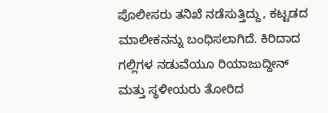ಪೊಲೀಸರು ತನಿಖೆ ನಡೆಸುತ್ತಿದ್ದು, ಕಟ್ಟಡದ ಮಾಲೀಕನನ್ನು ಬಂಧಿಸಲಾಗಿದೆ. ಕಿರಿದಾದ ಗಲ್ಲಿಗಳ ನಡುವೆಯೂ ರಿಯಾಜುದ್ದೀನ್ ಮತ್ತು ಸ್ಥಳೀಯರು ತೋರಿದ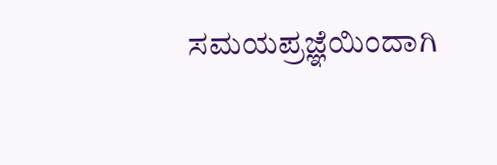ಸಮಯಪ್ರಜ್ಞೆಯಿಂದಾಗಿ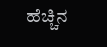ಹೆಚ್ಚಿನ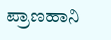ಪ್ರಾಣಹಾನಿ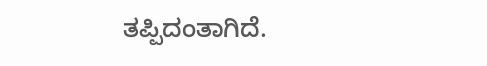ತಪ್ಪಿದಂತಾಗಿದೆ.